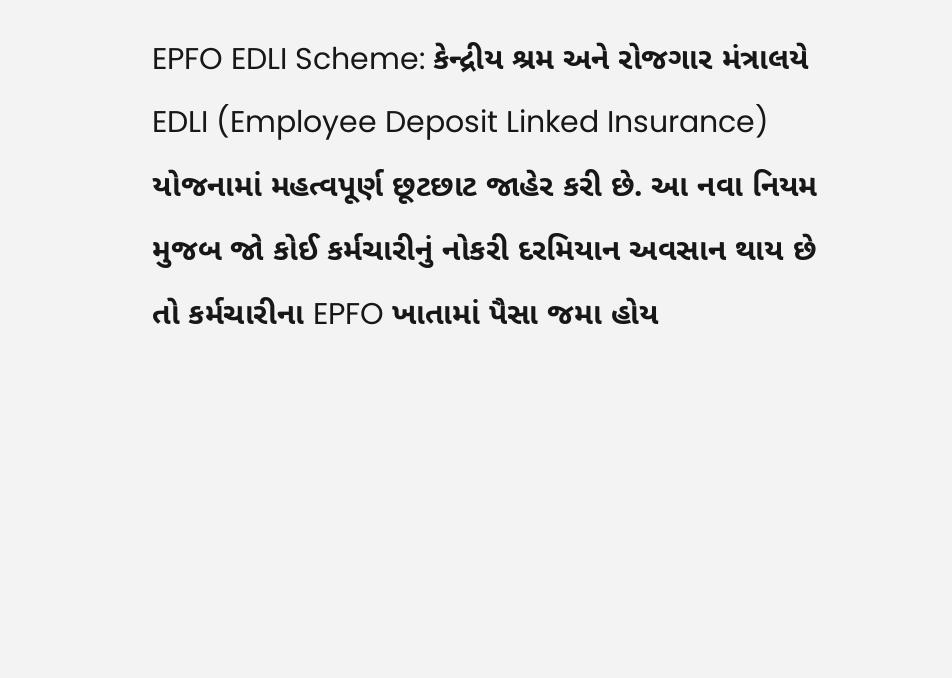EPFO EDLI Scheme: કેન્દ્રીય શ્રમ અને રોજગાર મંત્રાલયે EDLI (Employee Deposit Linked Insurance) યોજનામાં મહત્વપૂર્ણ છૂટછાટ જાહેર કરી છે. આ નવા નિયમ મુજબ જો કોઈ કર્મચારીનું નોકરી દરમિયાન અવસાન થાય છે તો કર્મચારીના EPFO ખાતામાં પૈસા જમા હોય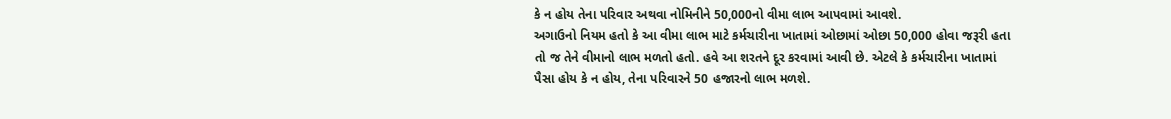કે ન હોય તેના પરિવાર અથવા નોમિનીને 50,000નો વીમા લાભ આપવામાં આવશે.
અગાઉનો નિયમ હતો કે આ વીમા લાભ માટે કર્મચારીના ખાતામાં ઓછામાં ઓછા 50,000 હોવા જરૂરી હતા તો જ તેને વીમાનો લાભ મળતો હતો. હવે આ શરતને દૂર કરવામાં આવી છે. એટલે કે કર્મચારીના ખાતામાં પૈસા હોય કે ન હોય, તેના પરિવારને 50 હજારનો લાભ મળશે.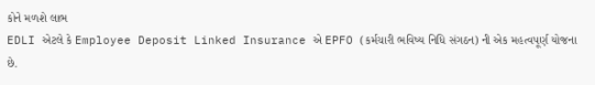કોને મળશે લાભ
EDLI એટલે કે Employee Deposit Linked Insurance એ EPFO (કર્મચારી ભવિષ્ય નિધિ સંગઠન) ની એક મહત્વપૂર્ણ યોજના છે.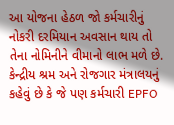આ યોજના હેઠળ જો કર્મચારીનું નોકરી દરમિયાન અવસાન થાય તો તેના નોમિનીને વીમાનો લાભ મળે છે. કેન્દ્રીય શ્રમ અને રોજગાર મંત્રાલયનું કહેવું છે કે જે પણ કર્મચારી EPFO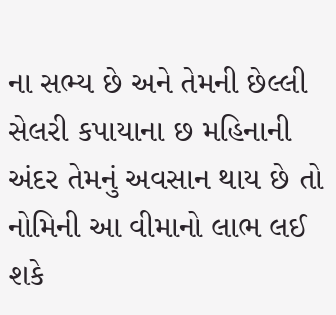ના સભ્ય છે અને તેમની છેલ્લી સેલરી કપાયાના છ મહિનાની અંદર તેમનું અવસાન થાય છે તો નોમિની આ વીમાનો લાભ લઈ શકે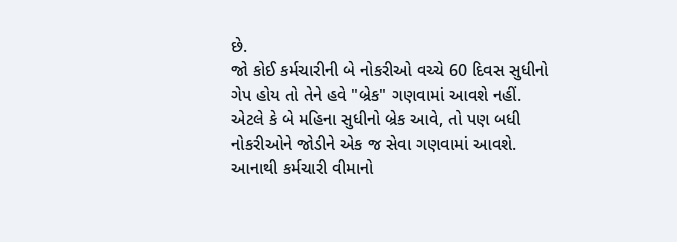છે.
જો કોઈ કર્મચારીની બે નોકરીઓ વચ્ચે 60 દિવસ સુધીનો ગેપ હોય તો તેને હવે "બ્રેક" ગણવામાં આવશે નહીં. એટલે કે બે મહિના સુધીનો બ્રેક આવે, તો પણ બધી નોકરીઓને જોડીને એક જ સેવા ગણવામાં આવશે. આનાથી કર્મચારી વીમાનો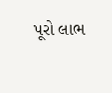પૂરો લાભ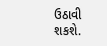ઉઠાવી શકશે.